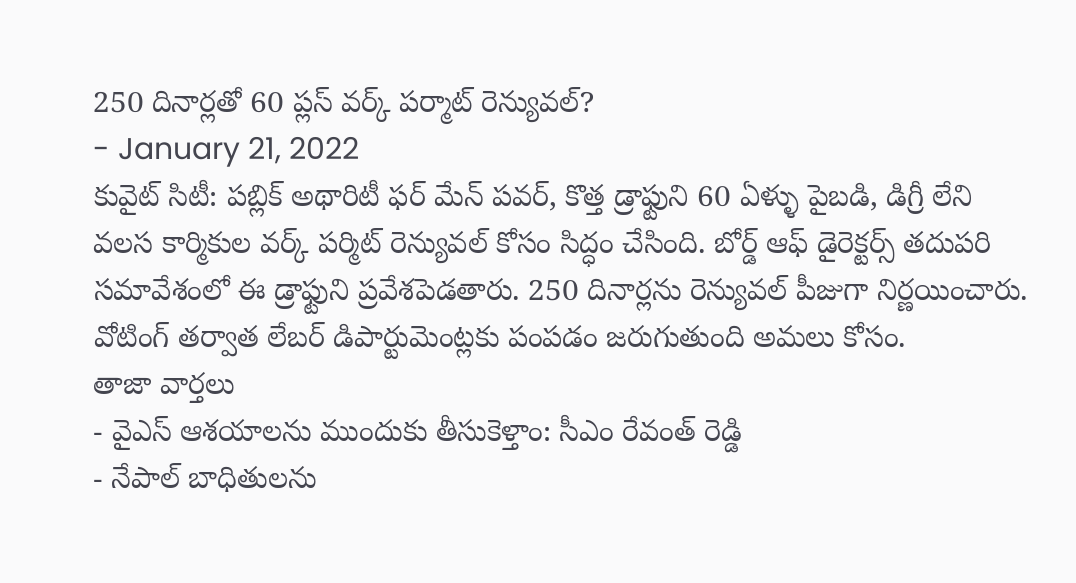250 దినార్లతో 60 ప్లస్ వర్క్ పర్మాట్ రెన్యువల్?
- January 21, 2022
కువైట్ సిటీ: పబ్లిక్ అథారిటీ ఫర్ మేన్ పవర్, కొత్త డ్రాఫ్టుని 60 ఏళ్ళు పైబడి, డిగ్రీ లేని వలస కార్మికుల వర్క్ పర్మిట్ రెన్యువల్ కోసం సిద్ధం చేసింది. బోర్డ్ ఆఫ్ డైరెక్టర్స్ తదుపరి సమావేశంలో ఈ డ్రాఫ్టుని ప్రవేశపెడతారు. 250 దినార్లను రెన్యువల్ పీజుగా నిర్ణయించారు. వోటింగ్ తర్వాత లేబర్ డిపార్టుమెంట్లకు పంపడం జరుగుతుంది అమలు కోసం.
తాజా వార్తలు
- వైఎస్ ఆశయాలను ముందుకు తీసుకెళ్తాం: సీఎం రేవంత్ రెడ్డి
- నేపాల్ బాధితులను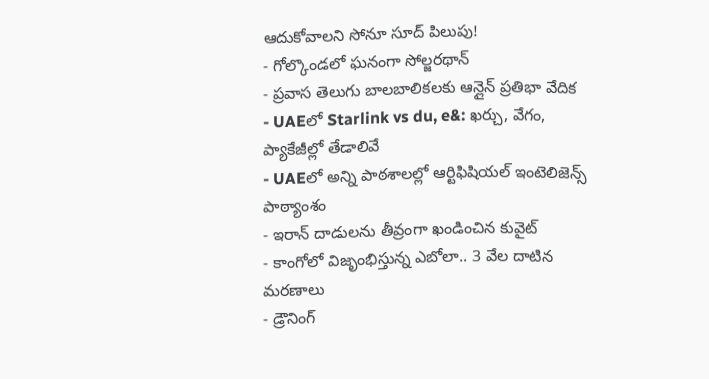ఆదుకోవాలని సోనూ సూద్ పిలుపు!
- గోల్కొండలో ఘనంగా సోల్జరథాన్
- ప్రవాస తెలుగు బాలబాలికలకు ఆన్లైన్ ప్రతిభా వేదిక
- UAEలో Starlink vs du, e&: ఖర్చు, వేగం, ప్యాకేజీల్లో తేడాలివే
- UAEలో అన్ని పాఠశాలల్లో ఆర్టిఫిషియల్ ఇంటెలిజెన్స్ పాఠ్యాంశం
- ఇరాన్ దాడులను తీవ్రంగా ఖండించిన కువైట్
- కాంగోలో విజృంభిస్తున్న ఎబోలా.. 3 వేల దాటిన మరణాలు
- డ్రౌనింగ్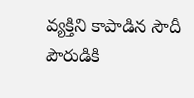వ్యక్తిని కాపాడిన సౌదీ పౌరుడికి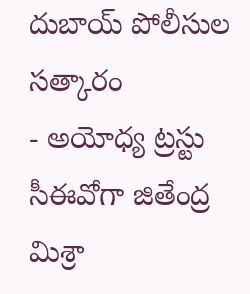దుబాయ్ పోలీసుల సత్కారం
- అయోధ్య ట్రస్టు సీఈవోగా జితేంద్ర మిశ్రా